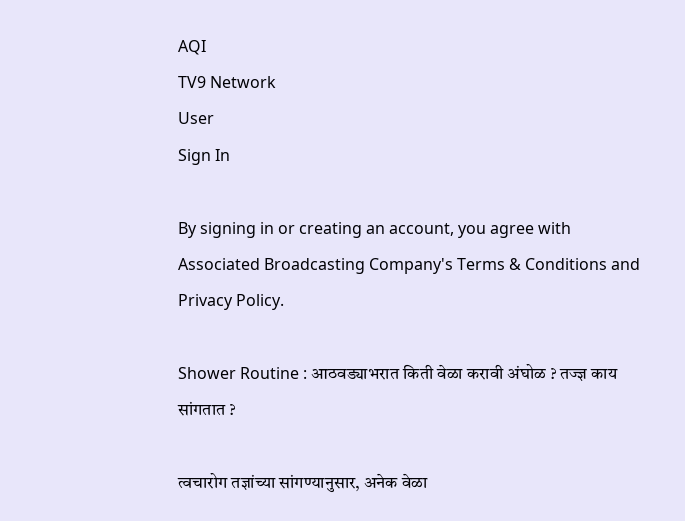AQI
TV9 Network
User
Sign In

By signing in or creating an account, you agree with Associated Broadcasting Company's Terms & Conditions and Privacy Policy.

Shower Routine : आठवड्याभरात किती वेळा करावी अंघोळ ? तज्ज्ञ काय सांगतात ?

त्वचारोग तज्ञांच्या सांगण्यानुसार, अनेक वेळा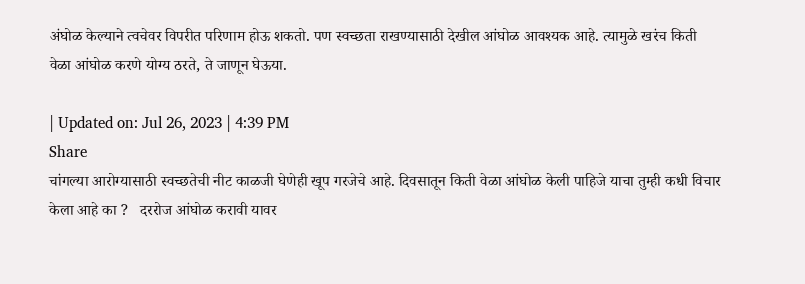अंघोळ केल्याने त्वचेवर विपरीत परिणाम होऊ शकतो. पण स्वच्छता राखण्यासाठी देखील आंघोळ आवश्यक आहे. त्यामुळे खरंच किती वेळा आंघोळ करणे योग्य ठरते, ते जाणून घेऊया.

| Updated on: Jul 26, 2023 | 4:39 PM
Share
चांगल्या आरोग्यासाठी स्वच्छतेची नीट काळजी घेणेही खूप गरजेचे आहे. दिवसातून किती वेळा आंघोळ केली पाहिजे याचा तुम्ही कधी विचार केला आहे का ?   दररोज आंघोळ करावी यावर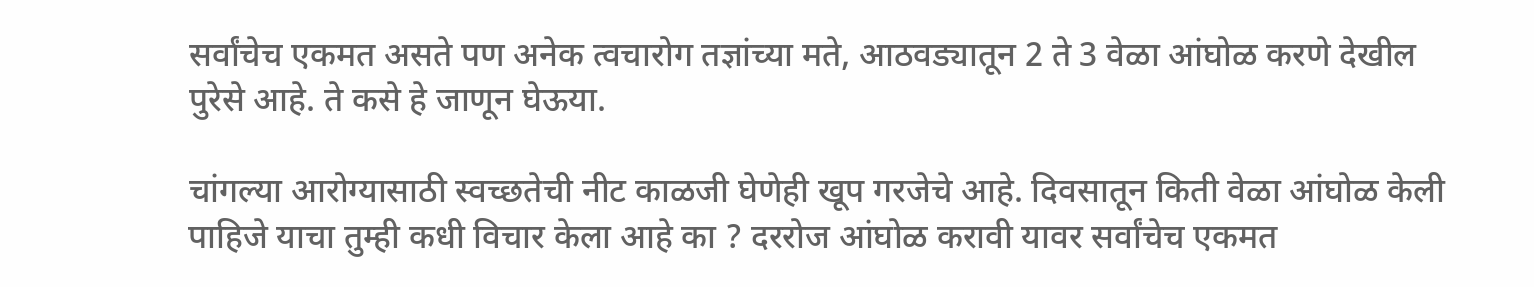सर्वांचेच एकमत असते पण अनेक त्वचारोग तज्ञांच्या मते, आठवड्यातून 2 ते 3 वेळा आंघोळ करणे देखील पुरेसे आहे. ते कसे हे जाणून घेऊया.

चांगल्या आरोग्यासाठी स्वच्छतेची नीट काळजी घेणेही खूप गरजेचे आहे. दिवसातून किती वेळा आंघोळ केली पाहिजे याचा तुम्ही कधी विचार केला आहे का ? दररोज आंघोळ करावी यावर सर्वांचेच एकमत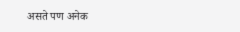असते पण अनेक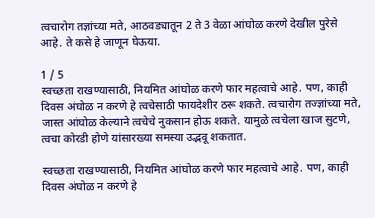त्वचारोग तज्ञांच्या मते, आठवड्यातून 2 ते 3 वेळा आंघोळ करणे देखील पुरेसे आहे. ते कसे हे जाणून घेऊया.

1 / 5
स्वच्छता राखण्यासाठी, नियमित आंघोळ करणे फार महत्वाचे आहे. पण, काही दिवस अंघोळ न करणे हे त्वचेसाठी फायदेशीर ठरू शकते. त्वचारोग तज्ज्ञांच्या मते, जास्त आंघोळ केल्याने त्वचेचे नुकसान होऊ शकते. यामुळे त्वचेला खाज सुटणे, त्वचा कोरडी होणे यांसारख्या समस्या उद्भवू शकतात.

स्वच्छता राखण्यासाठी, नियमित आंघोळ करणे फार महत्वाचे आहे. पण, काही दिवस अंघोळ न करणे हे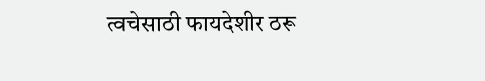त्वचेसाठी फायदेशीर ठरू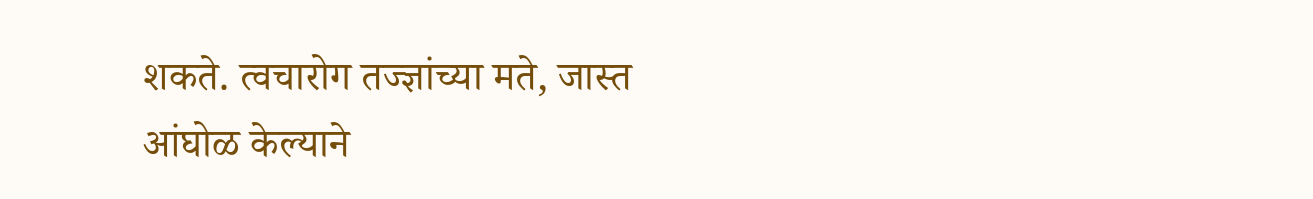शकते. त्वचारोग तज्ज्ञांच्या मते, जास्त आंघोळ केल्याने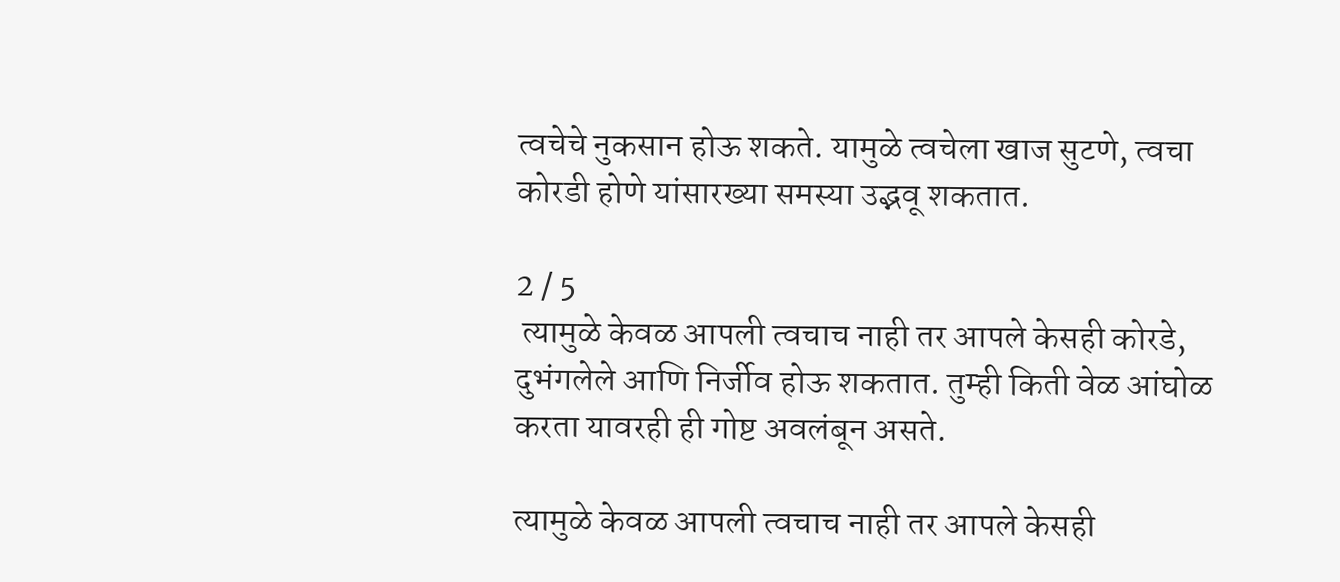त्वचेचे नुकसान होऊ शकते. यामुळे त्वचेला खाज सुटणे, त्वचा कोरडी होणे यांसारख्या समस्या उद्भवू शकतात.

2 / 5
 त्यामुळे केवळ आपली त्वचाच नाही तर आपले केसही कोरडे, दुभंगलेले आणि निर्जीव होऊ शकतात. तुम्ही किती वेळ आंघोळ करता यावरही ही गोष्ट अवलंबून असते.

त्यामुळे केवळ आपली त्वचाच नाही तर आपले केसही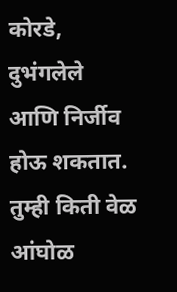कोरडे, दुभंगलेले आणि निर्जीव होऊ शकतात. तुम्ही किती वेळ आंघोळ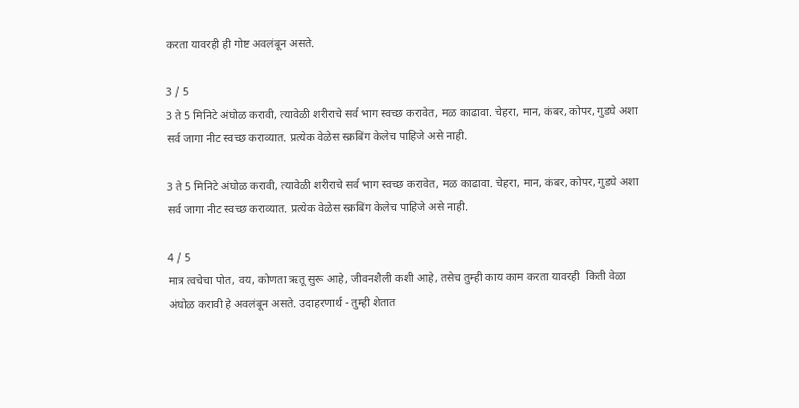करता यावरही ही गोष्ट अवलंबून असते.

3 / 5
3 ते 5 मिनिटे अंघोळ करावी, त्यावेळी शरीराचे सर्व भाग स्वच्छ करावेत, मळ काढावा. चेहरा, मान, कंबर, कोपर, गुडघे अशा सर्व जागा नीट स्वच्छ कराव्यात. प्रत्येक वेळेस स्क्रबिंग केलेच पाहिजे असे नाही.

3 ते 5 मिनिटे अंघोळ करावी, त्यावेळी शरीराचे सर्व भाग स्वच्छ करावेत, मळ काढावा. चेहरा, मान, कंबर, कोपर, गुडघे अशा सर्व जागा नीट स्वच्छ कराव्यात. प्रत्येक वेळेस स्क्रबिंग केलेच पाहिजे असे नाही.

4 / 5
मात्र त्वचेचा पोत, वय, कोणता ऋतू सुरू आहे, जीवनशैली कशी आहे, तसेच तुम्ही काय काम करता यावरही  किती वेळा अंघोळ करावी हे अवलंबून असते. उदाहरणार्थ - तुम्ही शेतात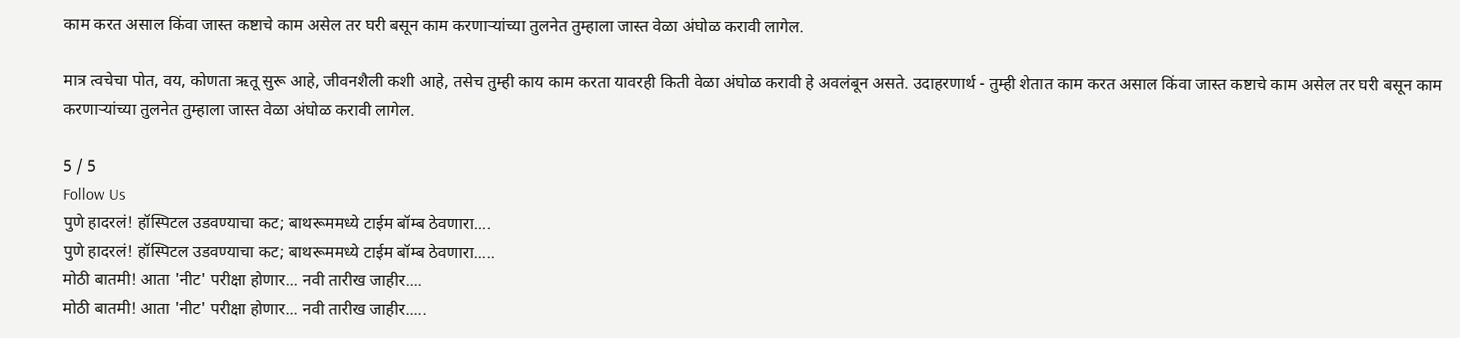काम करत असाल किंवा जास्त कष्टाचे काम असेल तर घरी बसून काम करणाऱ्यांच्या तुलनेत तुम्हाला जास्त वेळा अंघोळ करावी लागेल.

मात्र त्वचेचा पोत, वय, कोणता ऋतू सुरू आहे, जीवनशैली कशी आहे, तसेच तुम्ही काय काम करता यावरही किती वेळा अंघोळ करावी हे अवलंबून असते. उदाहरणार्थ - तुम्ही शेतात काम करत असाल किंवा जास्त कष्टाचे काम असेल तर घरी बसून काम करणाऱ्यांच्या तुलनेत तुम्हाला जास्त वेळा अंघोळ करावी लागेल.

5 / 5
Follow Us
पुणे हादरलं! हॉस्पिटल उडवण्याचा कट; बाथरूममध्ये टाईम बॉम्ब ठेवणारा....
पुणे हादरलं! हॉस्पिटल उडवण्याचा कट; बाथरूममध्ये टाईम बॉम्ब ठेवणारा.....
मोठी बातमी! आता 'नीट' परीक्षा होणार... नवी तारीख जाहीर....
मोठी बातमी! आता 'नीट' परीक्षा होणार... नवी तारीख जाहीर.....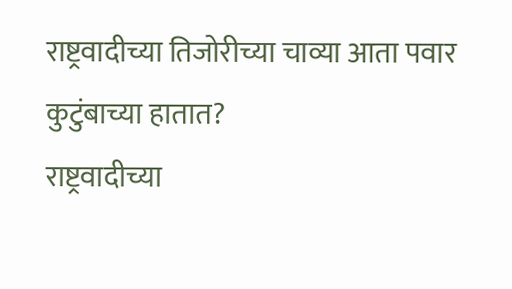राष्ट्रवादीच्या तिजोरीच्या चाव्या आता पवार कुटुंबाच्या हातात?
राष्ट्रवादीच्या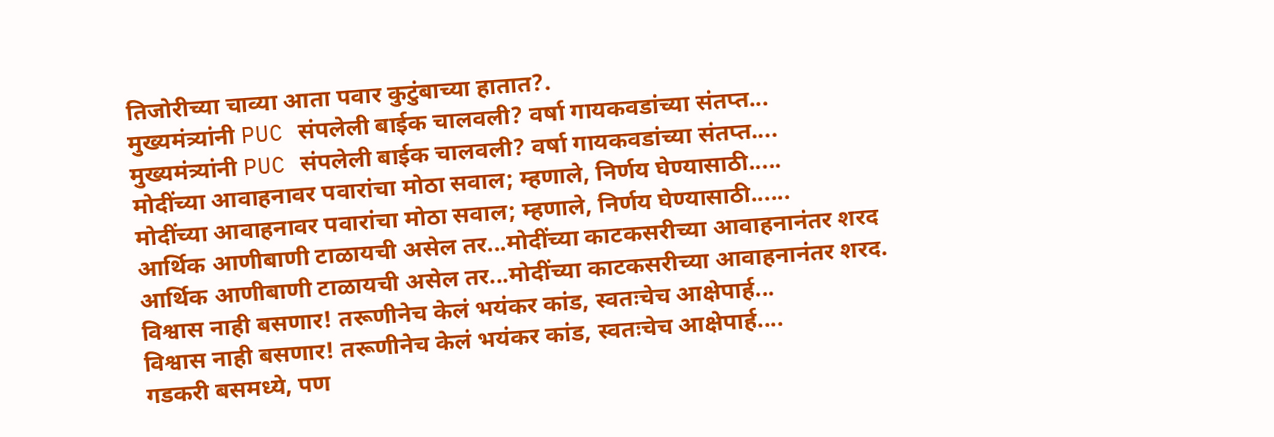तिजोरीच्या चाव्या आता पवार कुटुंबाच्या हातात?.
मुख्यमंत्र्यांनी PUC संपलेली बाईक चालवली? वर्षा गायकवडांच्या संतप्त...
मुख्यमंत्र्यांनी PUC संपलेली बाईक चालवली? वर्षा गायकवडांच्या संतप्त....
मोदींच्या आवाहनावर पवारांचा मोठा सवाल; म्हणाले, निर्णय घेण्यासाठी.....
मोदींच्या आवाहनावर पवारांचा मोठा सवाल; म्हणाले, निर्णय घेण्यासाठी......
आर्थिक आणीबाणी टाळायची असेल तर...मोदींच्या काटकसरीच्या आवाहनानंतर शरद
आर्थिक आणीबाणी टाळायची असेल तर...मोदींच्या काटकसरीच्या आवाहनानंतर शरद.
विश्वास नाही बसणार! तरूणीनेच केलं भयंकर कांड, स्वतःचेच आक्षेपार्ह...
विश्वास नाही बसणार! तरूणीनेच केलं भयंकर कांड, स्वतःचेच आक्षेपार्ह....
गडकरी बसमध्ये, पण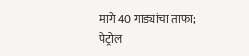मागे 40 गाड्यांचा ताफा; पेट्रोल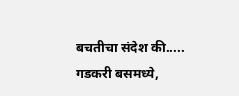बचतीचा संदेश की.....
गडकरी बसमध्ये,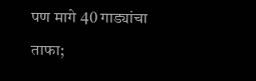पण मागे 40 गाड्यांचा ताफा;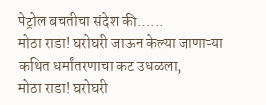पेट्रोल बचतीचा संदेश की......
मोठा राडा! घरोघरी जाऊन केल्या जाणाऱ्या कथित धर्मांतरणाचा कट उधळला,
मोठा राडा! घरोघरी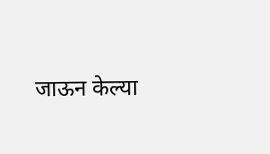जाऊन केल्या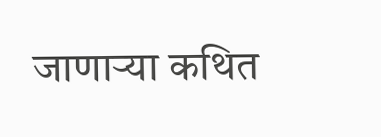जाणाऱ्या कथित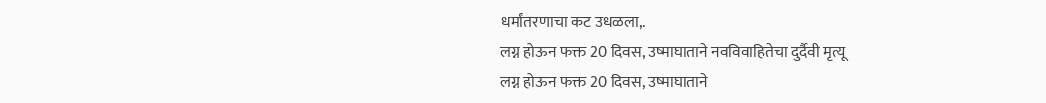धर्मांतरणाचा कट उधळला,.
लग्न होऊन फक्त 20 दिवस, उष्माघाताने नवविवाहितेचा दुर्दैवी मृत्यू
लग्न होऊन फक्त 20 दिवस, उष्माघाताने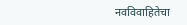नवविवाहितेचा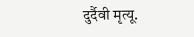दुर्दैवी मृत्यू.